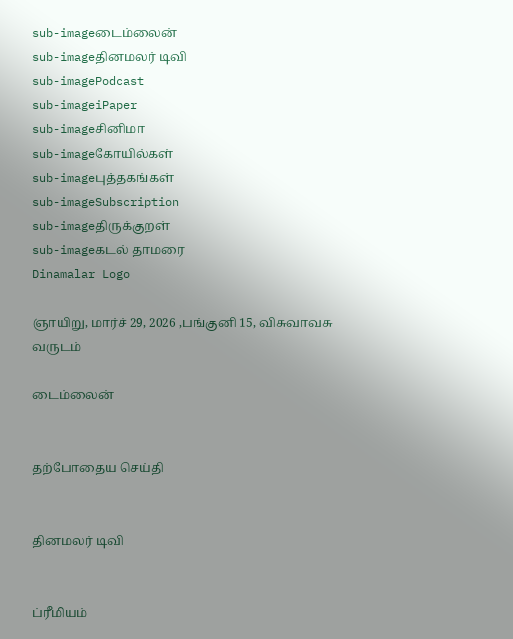sub-imageடைம்லைன்
sub-imageதினமலர் டிவி
sub-imagePodcast
sub-imageiPaper
sub-imageசினிமா
sub-imageகோயில்கள்
sub-imageபுத்தகங்கள்
sub-imageSubscription
sub-imageதிருக்குறள்
sub-imageகடல் தாமரை
Dinamalar Logo

ஞாயிறு, மார்ச் 29, 2026 ,பங்குனி 15, விசுவாவசு வருடம்

டைம்லைன்


தற்போதைய செய்தி


தினமலர் டிவி


ப்ரீமியம்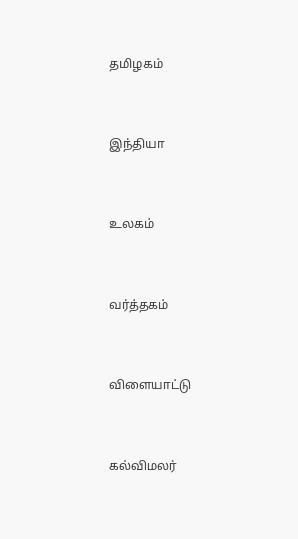தமிழகம்


இந்தியா


உலகம்


வர்த்தகம்


விளையாட்டு


கல்விமலர்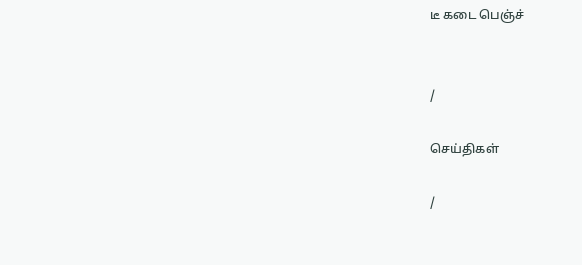டீ கடை பெஞ்ச்


/

செய்திகள்

/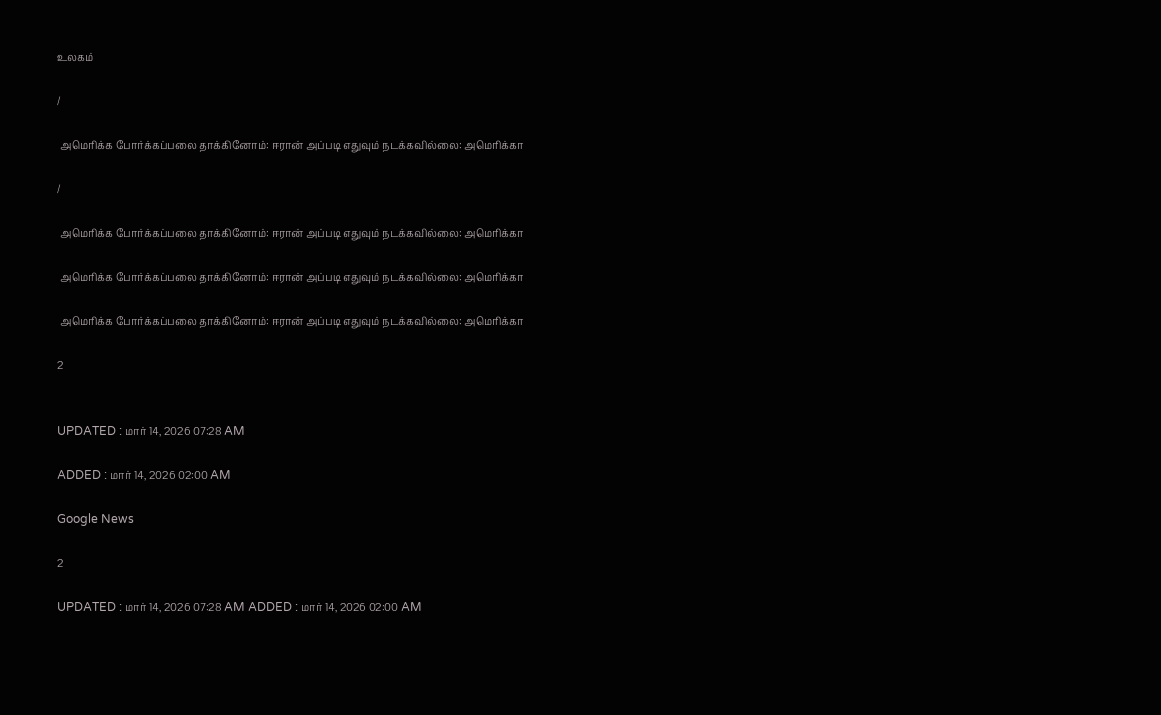உலகம்

/

 அமெரிக்க போர்க்கப்பலை தாக்கினோம்: ஈரான் அப்படி எதுவும் நடக்கவில்லை: அமெரிக்கா

/

 அமெரிக்க போர்க்கப்பலை தாக்கினோம்: ஈரான் அப்படி எதுவும் நடக்கவில்லை: அமெரிக்கா

 அமெரிக்க போர்க்கப்பலை தாக்கினோம்: ஈரான் அப்படி எதுவும் நடக்கவில்லை: அமெரிக்கா

 அமெரிக்க போர்க்கப்பலை தாக்கினோம்: ஈரான் அப்படி எதுவும் நடக்கவில்லை: அமெரிக்கா

2


UPDATED : மார் 14, 2026 07:28 AM

ADDED : மார் 14, 2026 02:00 AM

Google News

2

UPDATED : மார் 14, 2026 07:28 AM ADDED : மார் 14, 2026 02:00 AM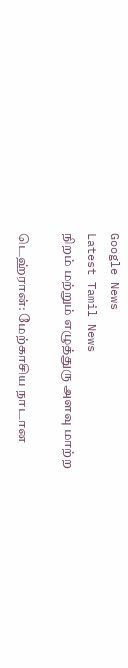Google News
Latest Tamil News
நிறம் மற்றும் எழுத்துரு அளவு மாற்ற

டெஹ்ரான்: மேற்காசிய நாடான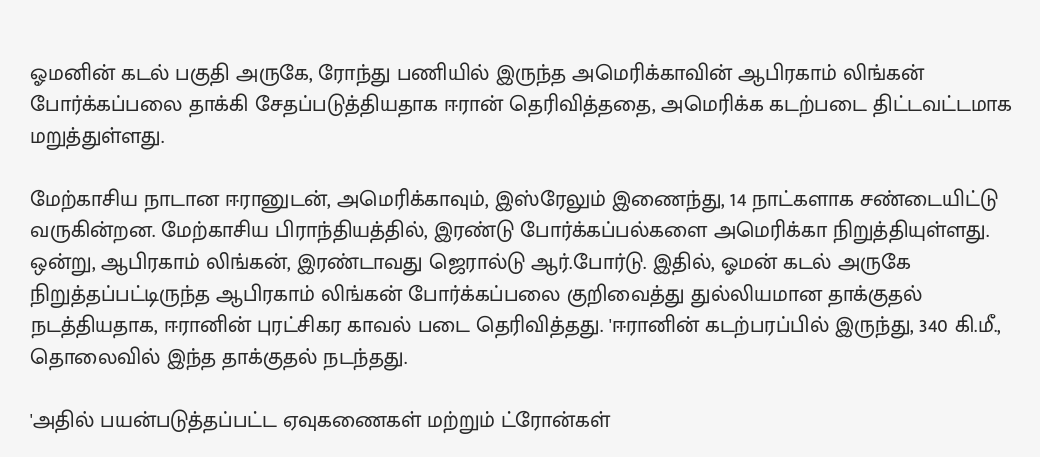ஓமனின் கடல் பகுதி அருகே, ரோந்து பணியில் இருந்த அமெரிக்காவின் ஆபிரகாம் லிங்கன் போர்க்கப்பலை தாக்கி சேதப்படுத்தியதாக ஈரான் தெரிவித்ததை, அமெரிக்க கடற்படை திட்டவட்டமாக மறுத்துள்ளது.

மேற்காசிய நாடான ஈரானுடன், அமெரிக்காவும், இஸ்ரேலும் இணைந்து, 14 நாட்களாக சண்டையிட்டு வருகின்றன. மேற்காசிய பிராந்தியத்தில், இரண்டு போர்க்கப்பல்களை அமெரிக்கா நிறுத்தியுள்ளது. ஒன்று, ஆபிரகாம் லிங்கன், இரண்டாவது ஜெரால்டு ஆர்.போர்டு. இதில், ஓமன் கடல் அருகே நிறுத்தப்பட்டிருந்த ஆபிரகாம் லிங்கன் போர்க்கப்பலை குறிவைத்து துல்லியமான தாக்குதல் நடத்தியதாக, ஈரானின் புரட்சிகர காவல் படை தெரிவித்தது. 'ஈரானின் கடற்பரப்பில் இருந்து, 340 கி.மீ., தொலைவில் இந்த தாக்குதல் நடந்தது.

'அதில் பயன்படுத்தப்பட்ட ஏவுகணைகள் மற்றும் ட்ரோன்கள்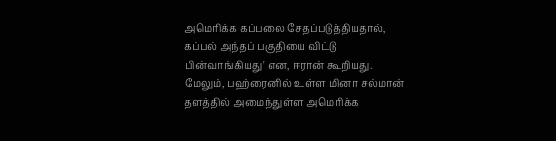அமெரிக்க கப்பலை சேதப்படுத்தியதால், கப்பல் அந்தப் பகுதியை விட்டு பின்வாங்கியது' என, ஈரான் கூறியது. மேலும், பஹ்ரைனில் உள்ள மினா சல்மான் தளத்தில் அமைந்துள்ள அமெரிக்க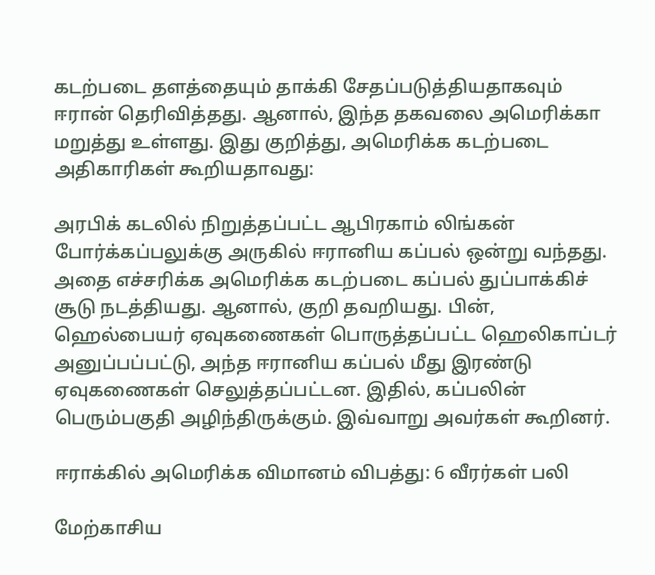கடற்படை தளத்தையும் தாக்கி சேதப்படுத்தியதாகவும் ஈரான் தெரிவித்தது. ஆனால், இந்த தகவலை அமெரிக்கா மறுத்து உள்ளது. இது குறித்து, அமெரிக்க கடற்படை அதிகாரிகள் கூறியதாவது:

அரபிக் கடலில் நிறுத்தப்பட்ட ஆபிரகாம் லிங்கன் போர்க்கப்பலுக்கு அருகில் ஈரானிய கப்பல் ஒன்று வந்தது. அதை எச்சரிக்க அமெரிக்க கடற்படை கப்பல் துப்பாக்கிச் சூடு நடத்தியது. ஆனால், குறி தவறியது. பின், ஹெல்பையர் ஏவுகணைகள் பொருத்தப்பட்ட ஹெலிகாப்டர் அனுப்பப்பட்டு, அந்த ஈரானிய கப்பல் மீது இரண்டு ஏவுகணைகள் செலுத்தப்பட்டன. இதில், கப்பலின் பெரும்பகுதி அழிந்திருக்கும். இவ்வாறு அவர்கள் கூறினர்.

ஈராக்கில் அமெரிக்க விமானம் விபத்து: 6 வீரர்கள் பலி

மேற்காசிய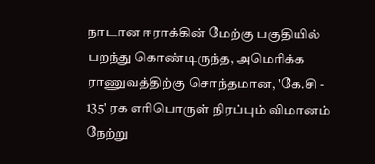நாடான ஈராக்கின் மேற்கு பகுதியில் பறந்து கொண்டிருந்த, அமெரிக்க ராணுவத்திற்கு சொந்தமான, 'கே.சி - 135' ரக எரிபொருள் நிரப்பும் விமானம் நேற்று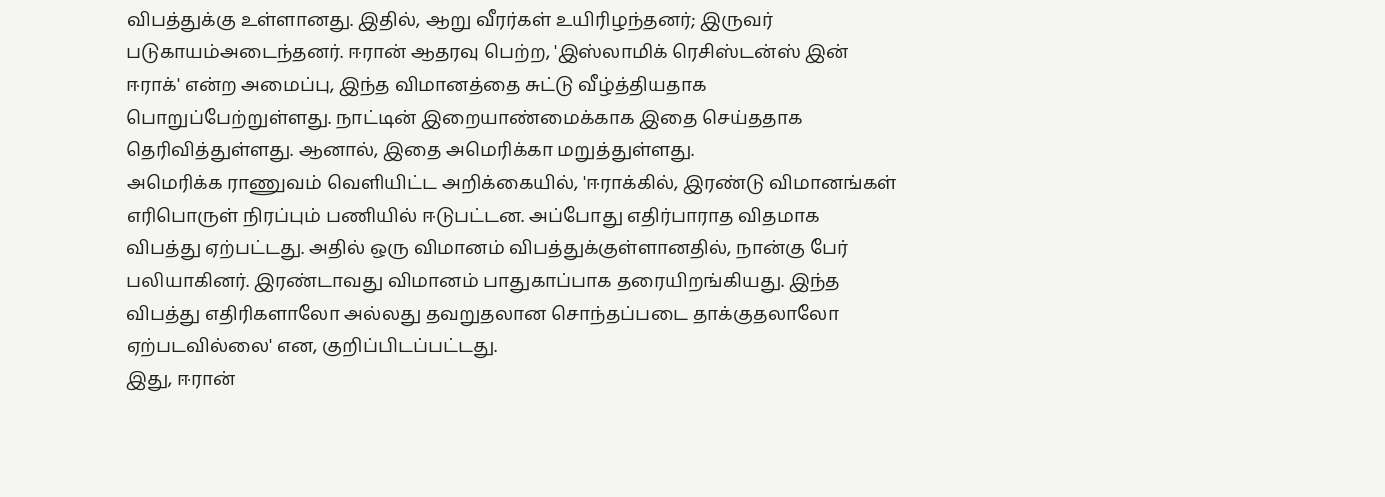விபத்துக்கு உள்ளானது. இதில், ஆறு வீரர்கள் உயிரிழந்தனர்; இருவர் படுகாயம்அடைந்தனர். ஈரான் ஆதரவு பெற்ற, 'இஸ்லாமிக் ரெசிஸ்டன்ஸ் இன் ஈராக்' என்ற அமைப்பு, இந்த விமானத்தை சுட்டு வீழ்த்தியதாக பொறுப்பேற்றுள்ளது. நாட்டின் இறையாண்மைக்காக இதை செய்ததாக தெரிவித்துள்ளது. ஆனால், இதை அமெரிக்கா மறுத்துள்ளது.
அமெரிக்க ராணுவம் வெளியிட்ட அறிக்கையில், 'ஈராக்கில், இரண்டு விமானங்கள் எரிபொருள் நிரப்பும் பணியில் ஈடுபட்டன. அப்போது எதிர்பாராத விதமாக விபத்து ஏற்பட்டது. அதில் ஒரு விமானம் விபத்துக்குள்ளானதில், நான்கு பேர் பலியாகினர். இரண்டாவது விமானம் பாதுகாப்பாக தரையிறங்கியது. இந்த விபத்து எதிரிகளாலோ அல்லது தவறுதலான சொந்தப்படை தாக்குதலாலோ ஏற்படவில்லை' என, குறிப்பிடப்பட்டது.
இது, ஈரான்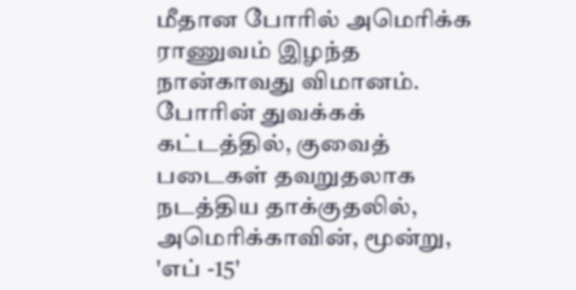மீதான போரில் அமெரிக்க ராணுவம் இழந்த நான்காவது விமானம். போரின் துவக்கக் கட்டத்தில், குவைத் படைகள் தவறுதலாக நடத்திய தாக்குதலில், அமெரிக்காவின், மூன்று, 'எப் -15'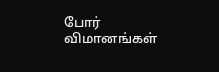போர் விமானங்கள்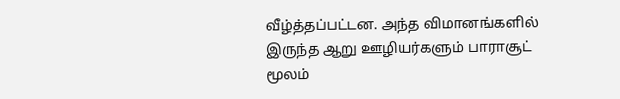வீழ்த்தப்பட்டன. அந்த விமானங்களில் இருந்த ஆறு ஊழியர்களும் பாராசூட் மூலம்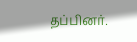தப்பினர்.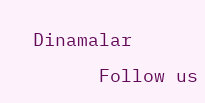Dinamalar
      Follow us